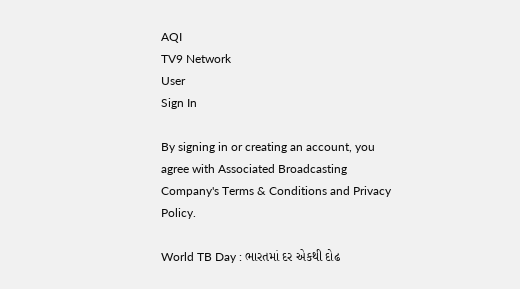AQI
TV9 Network
User
Sign In

By signing in or creating an account, you agree with Associated Broadcasting Company's Terms & Conditions and Privacy Policy.

World TB Day : ભારતમાં દર એકથી દોઢ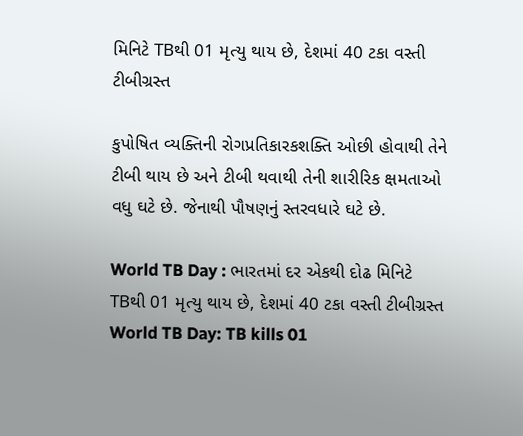મિનિટે TBથી 01 મૃત્યુ થાય છે, દેશમાં 40 ટકા વસ્તી ટીબીગ્રસ્ત

કુપોષિત વ્યક્તિની રોગપ્રતિકારકશક્તિ ઓછી હોવાથી તેને ટીબી થાય છે અને ટીબી થવાથી તેની શારીરિક ક્ષમતાઓ વધુ ઘટે છે. જેનાથી પૌષણનું સ્તરવધારે ઘટે છે.

World TB Day : ભારતમાં દર એકથી દોઢ મિનિટે TBથી 01 મૃત્યુ થાય છે, દેશમાં 40 ટકા વસ્તી ટીબીગ્રસ્ત
World TB Day: TB kills 01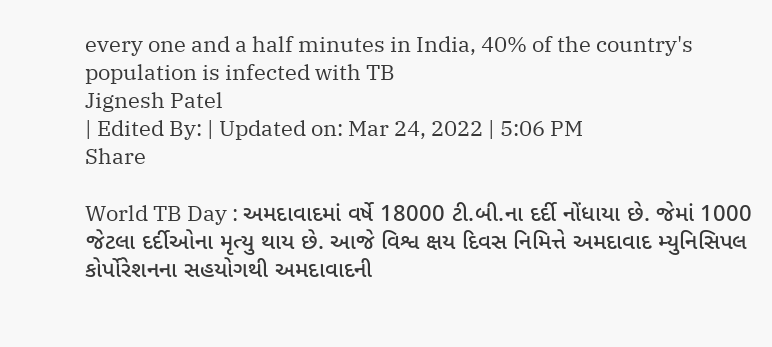every one and a half minutes in India, 40% of the country's population is infected with TB
Jignesh Patel
| Edited By: | Updated on: Mar 24, 2022 | 5:06 PM
Share

World TB Day : અમદાવાદમાં વર્ષે 18000 ટી.બી.ના દર્દી નોંધાયા છે. જેમાં 1000 જેટલા દર્દીઓના મૃત્યુ થાય છે. આજે વિશ્વ ક્ષય દિવસ નિમિત્તે અમદાવાદ મ્યુનિસિપલ કોર્પોરેશનના સહયોગથી અમદાવાદની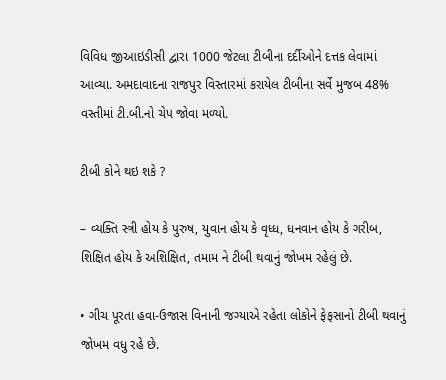વિવિધ જીઆઇડીસી દ્વારા 1000 જેટલા ટીબીના દર્દીઓને દત્તક લેવામાં આવ્યા. અમદાવાદના રાજપુર વિસ્તારમાં કરાયેલ ટીબીના સર્વે મુજબ 48% વસ્તીમાં ટી.બી.નો ચેપ જોવા મળ્યો.

ટીબી કોને થઇ શકે ?

– વ્યક્તિ સ્ત્રી હોય કે પુરુષ, યુવાન હોય કે વૃધ્ધ, ધનવાન હોય કે ગરીબ, શિક્ષિત હોય કે અશિક્ષિત, તમામ ને ટીબી થવાનું જોખમ રહેલું છે.

• ગીચ પૂરતા હવા-ઉજાસ વિનાની જગ્યાએ રહેતા લોકોને ફેફસાનો ટીબી થવાનું જોખમ વધુ રહે છે.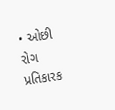• ઓછી રોગ પ્રતિકારક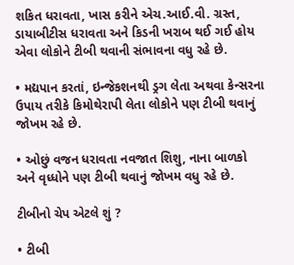શકિત ધરાવતા, ખાસ કરીને એચ.આઈ.વી. ગ્રસ્ત, ડાયાબીટીસ ધરાવતા અને કિડની ખરાબ થઈ ગઈ હોય એવા લોકોને ટીબી થવાની સંભાવના વધુ રહે છે.

• મદ્યપાન કરતાં, ઇન્જેકશનથી ડ્રગ લેતા અથવા કેન્સરના ઉપાય તરીકે કિમોથેરાપી લેતા લોકોને પણ ટીબી થવાનું જોખમ રહે છે.

• ઓછું વજન ધરાવતા નવજાત શિશુ, નાના બાળકો અને વૃધ્ધોને પણ ટીબી થવાનું જોખમ વધુ રહે છે.

ટીબીનો ચેપ એટલે શું ?

• ટીબી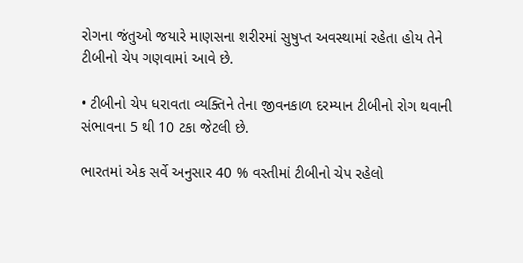રોગના જંતુઓ જયારે માણસના શરીરમાં સુષુપ્ત અવસ્થામાં રહેતા હોય તેને ટીબીનો ચેપ ગણવામાં આવે છે.

• ટીબીનો ચેપ ધરાવતા વ્યક્તિને તેના જીવનકાળ દરમ્યાન ટીબીનો રોગ થવાની સંભાવના 5 થી 10 ટકા જેટલી છે.

ભારતમાં એક સર્વે અનુસાર 40 % વસ્તીમાં ટીબીનો ચેપ રહેલો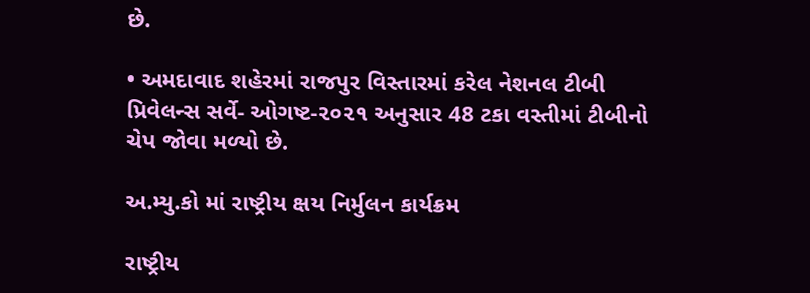છે.

• અમદાવાદ શહેરમાં રાજપુર વિસ્તારમાં કરેલ નેશનલ ટીબી પ્રિવેલન્સ સર્વે- ઓગષ્ટ-૨૦૨૧ અનુસાર 48 ટકા વસ્તીમાં ટીબીનો ચેપ જોવા મળ્યો છે.

અ.મ્યુ.કો માં રાષ્ટ્રીય ક્ષય નિર્મુલન કાર્યક્રમ

રાષ્ટ્રીય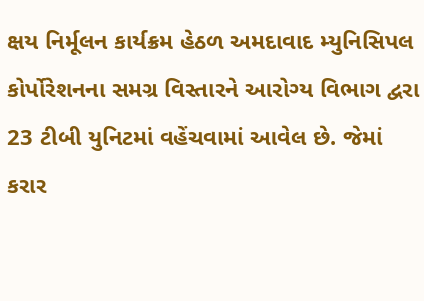ક્ષય નિર્મૂલન કાર્યક્રમ હેઠળ અમદાવાદ મ્યુનિસિપલ કોર્પોરેશનના સમગ્ર વિસ્તારને આરોગ્ય વિભાગ દ્વરા 23 ટીબી યુનિટમાં વહેંચવામાં આવેલ છે. જેમાં કરાર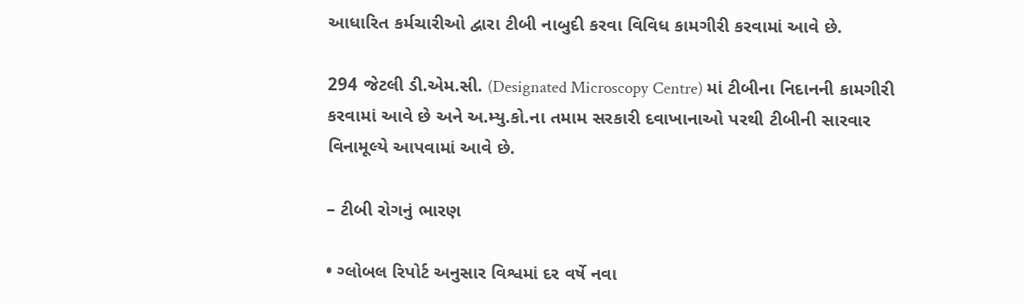આધારિત કર્મચારીઓ દ્વારા ટીબી નાબુદી કરવા વિવિધ કામગીરી કરવામાં આવે છે.

294 જેટલી ડી.એમ.સી. (Designated Microscopy Centre) માં ટીબીના નિદાનની કામગીરી કરવામાં આવે છે અને અ.મ્યુ.કો.ના તમામ સરકારી દવાખાનાઓ પરથી ટીબીની સારવાર વિનામૂલ્યે આપવામાં આવે છે.

– ટીબી રોગનું ભારણ

• ગ્લોબલ રિપોર્ટ અનુસાર વિશ્વમાં દર વર્ષે નવા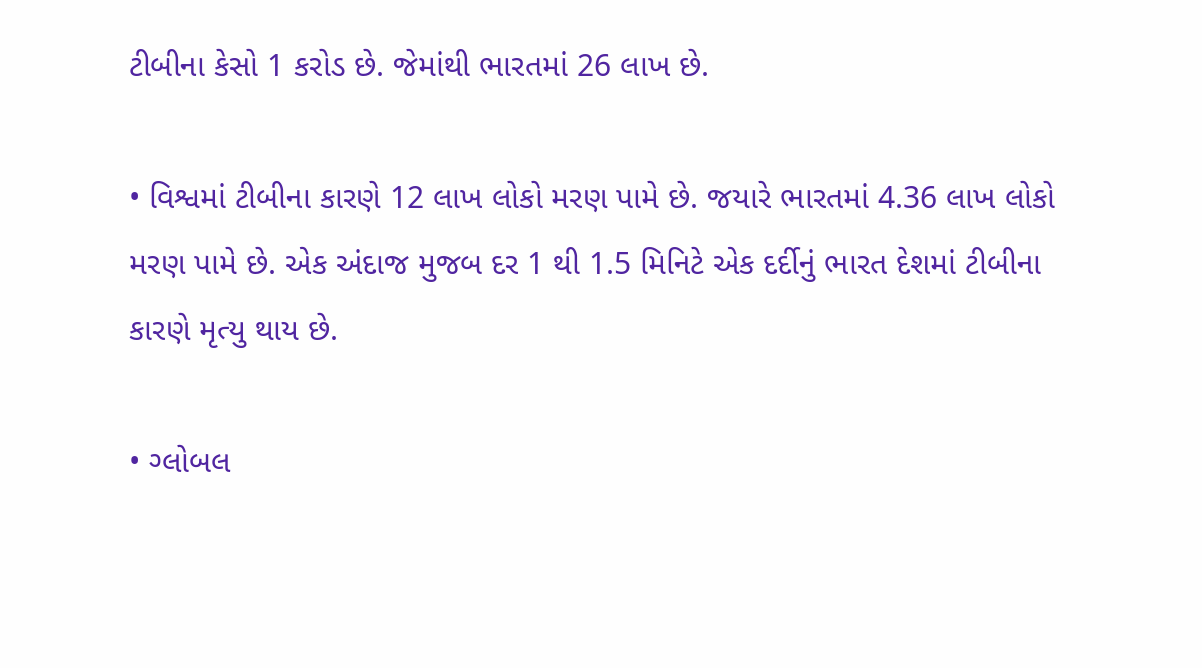ટીબીના કેસો 1 કરોડ છે. જેમાંથી ભારતમાં 26 લાખ છે.

• વિશ્વમાં ટીબીના કારણે 12 લાખ લોકો મરણ પામે છે. જયારે ભારતમાં 4.36 લાખ લોકો મરણ પામે છે. એક અંદાજ મુજબ દર 1 થી 1.5 મિનિટે એક દર્દીનું ભારત દેશમાં ટીબીના કારણે મૃત્યુ થાય છે.

• ગ્લોબલ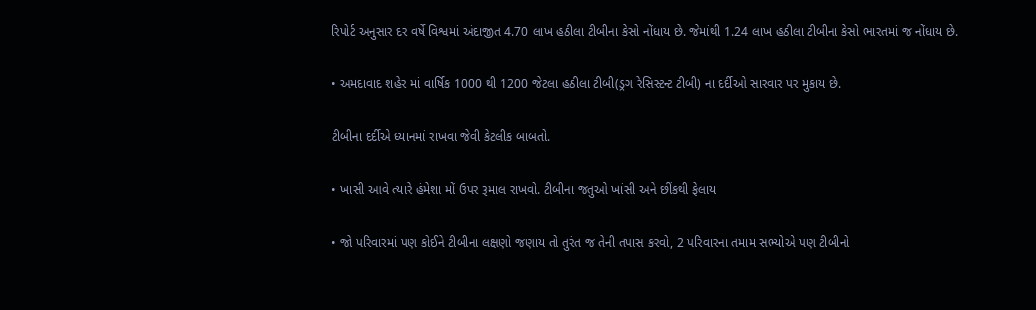રિપોર્ટ અનુસાર દર વર્ષે વિશ્વમાં અંદાજીત 4.70 લાખ હઠીલા ટીબીના કેસો નોંધાય છે. જેમાંથી 1.24 લાખ હઠીલા ટીબીના કેસો ભારતમાં જ નોંધાય છે.

• અમદાવાદ શહેર માં વાર્ષિક 1000 થી 1200 જેટલા હઠીલા ટીબી(ડ્રગ રેસિસ્ટન્ટ ટીબી) ના દર્દીઓ સારવાર પર મુકાય છે.

ટીબીના દર્દીએ ધ્યાનમાં રાખવા જેવી કેટલીક બાબતો.

• ખાસી આવે ત્યારે હંમેશા મોં ઉપર રૂમાલ રાખવો. ટીબીના જતુઓ ખાંસી અને છીંકથી ફેલાય

• જો પરિવારમાં પણ કોઈને ટીબીના લક્ષણો જણાય તો તુરંત જ તેની તપાસ કરવો, 2 પરિવારના તમામ સભ્યોએ પણ ટીબીનો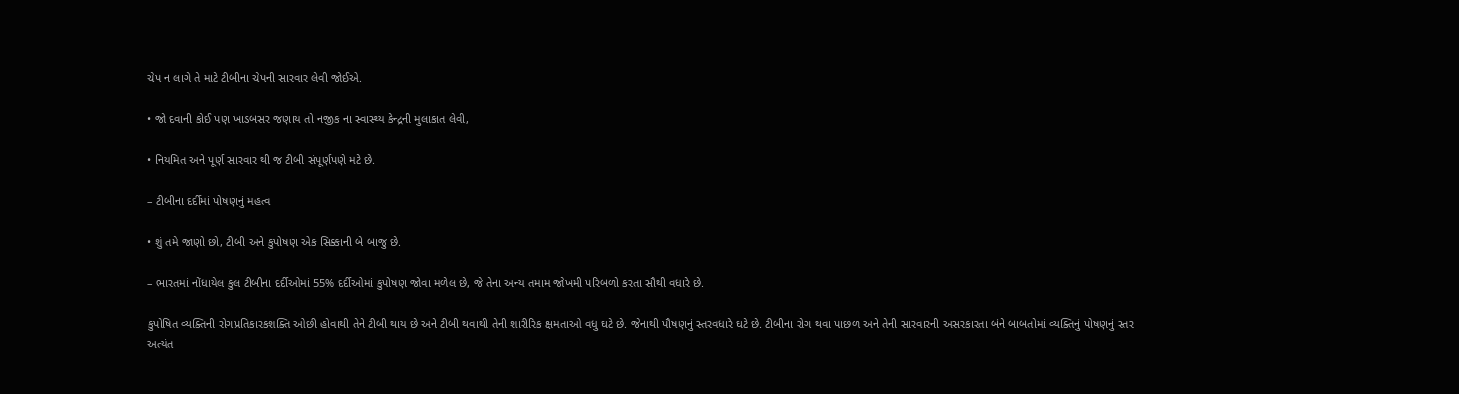ચેપ ન લાગે તે માટે ટીબીના ચેપની સારવાર લેવી જોઈએ.

• જો દવાની કોઈ પણ ખાડબસર જણાય તો નજીક ના સ્વાસ્થ્ય કેન્દ્રની મુલાકાત લેવી,

• નિયમિત અને પૂર્ણ સારવાર થી જ ટીબી સંપૂર્ણપણે મટે છે.

– ટીબીના દર્દીમાં પોષણનું મહત્વ

• શું તમે જાણો છો, ટીબી અને કુપોષણ એક સિક્કાની બે બાજુ છે.

– ભારતમાં નોંધાયેલ કુલ ટીબીના દર્દીઓમાં 55% દર્દીઓમાં કુપોષણ જોવા મળેલ છે, જે તેના અન્ય તમામ જોખમી પરિબળો કરતા સૌથી વધારે છે.

કુપોષિત વ્યક્તિની રોગપ્રતિકારકશક્તિ ઓછી હોવાથી તેને ટીબી થાય છે અને ટીબી થવાથી તેની શારીરિક ક્ષમતાઓ વધુ ઘટે છે. જેનાથી પૌષણનું સ્તરવધારે ઘટે છે. ટીબીના રોગ થવા પાછળ અને તેની સારવારની અસરકારતા બંને બાબતોમાં વ્યક્તિનું પોષણનું સ્તર અત્યંત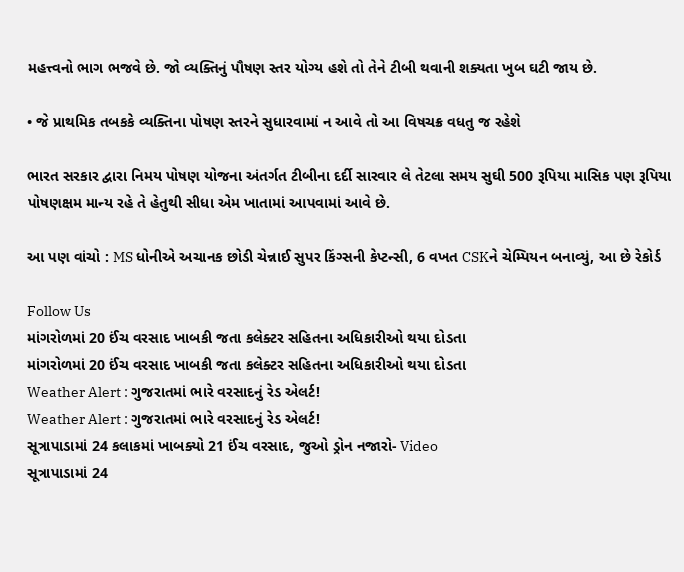મહત્ત્વનો ભાગ ભજવે છે. જો વ્યક્તિનું પૌષણ સ્તર યોગ્ય હશે તો તેને ટીબી થવાની શક્યતા ખુબ ઘટી જાય છે.

• જે પ્રાથમિક તબકકે વ્યક્તિના પોષણ સ્તરને સુધારવામાં ન આવે તો આ વિષચક્ર વધતુ જ રહેશે

ભારત સરકાર દ્વારા નિમય પોષણ યોજના અંતર્ગત ટીબીના દર્દી સારવાર લે તેટલા સમય સુઘી 500 રૂપિયા માસિક પણ રૂપિયા પોષણક્ષમ માન્ય રહે તે હેતુથી સીધા એમ ખાતામાં આપવામાં આવે છે.

આ પણ વાંચો : MS ધોનીએ અચાનક છોડી ચેન્નાઈ સુપર કિંગ્સની કેપ્ટન્સી, 6 વખત CSKને ચેમ્પિયન બનાવ્યું, આ છે રેકોર્ડ

Follow Us
માંગરોળમાં 20 ઈંચ વરસાદ ખાબકી જતા કલેક્ટર સહિતના અધિકારીઓ થયા દોડતા
માંગરોળમાં 20 ઈંચ વરસાદ ખાબકી જતા કલેક્ટર સહિતના અધિકારીઓ થયા દોડતા
Weather Alert : ગુજરાતમાં ભારે વરસાદનું રેડ એલર્ટ!
Weather Alert : ગુજરાતમાં ભારે વરસાદનું રેડ એલર્ટ!
સૂત્રાપાડામાં 24 કલાકમાં ખાબક્યો 21 ઈંચ વરસાદ, જુઓ ડ્રોન નજારો- Video
સૂત્રાપાડામાં 24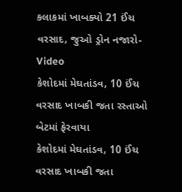કલાકમાં ખાબક્યો 21 ઈંચ વરસાદ, જુઓ ડ્રોન નજારો- Video
કેશોદમાં મેઘતાંડવ, 10 ઈંચ વરસાદ ખાબકી જતા રસ્તાઓ બેટમાં ફેરવાયા
કેશોદમાં મેઘતાંડવ, 10 ઈંચ વરસાદ ખાબકી જતા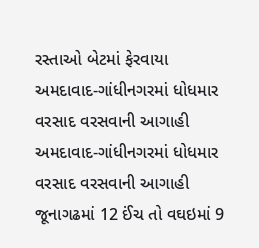રસ્તાઓ બેટમાં ફેરવાયા
અમદાવાદ-ગાંધીનગરમાં ધોધમાર વરસાદ વરસવાની આગાહી
અમદાવાદ-ગાંધીનગરમાં ધોધમાર વરસાદ વરસવાની આગાહી
જૂનાગઢમાં 12 ઈંચ તો વઘઇમાં 9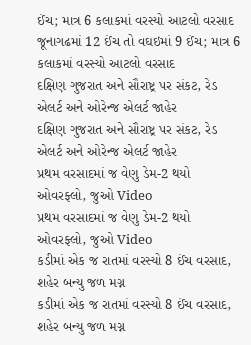ઈંચ; માત્ર 6 કલાકમાં વરસ્યો આટલો વરસાદ
જૂનાગઢમાં 12 ઈંચ તો વઘઇમાં 9 ઈંચ; માત્ર 6 કલાકમાં વરસ્યો આટલો વરસાદ
દક્ષિણ ગુજરાત અને સૌરાષ્ટ્ર પર સંકટ, રેડ એલર્ટ અને ઓરેન્જ એલર્ટ જાહેર
દક્ષિણ ગુજરાત અને સૌરાષ્ટ્ર પર સંકટ, રેડ એલર્ટ અને ઓરેન્જ એલર્ટ જાહેર
પ્રથમ વરસાદમાં જ વેણુ ડેમ-2 થયો ઓવરફ્લો, જુઓ Video
પ્રથમ વરસાદમાં જ વેણુ ડેમ-2 થયો ઓવરફ્લો, જુઓ Video
કડીમાં એક જ રાતમાં વરસ્યો 8 ઈંચ વરસાદ, શહેર બન્યુ જળ મગ્ન
કડીમાં એક જ રાતમાં વરસ્યો 8 ઈંચ વરસાદ, શહેર બન્યુ જળ મગ્ન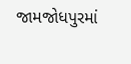જામજોધપુરમાં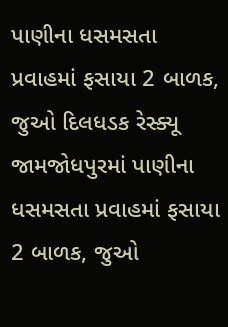પાણીના ધસમસતા પ્રવાહમાં ફસાયા 2 બાળક, જુઓ દિલધડક રેસ્ક્યૂ
જામજોધપુરમાં પાણીના ધસમસતા પ્રવાહમાં ફસાયા 2 બાળક, જુઓ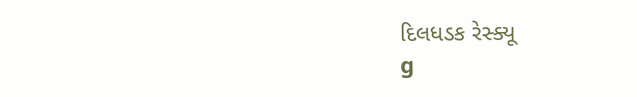દિલધડક રેસ્ક્યૂ
g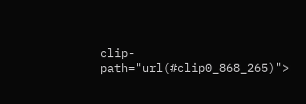clip-path="url(#clip0_868_265)">